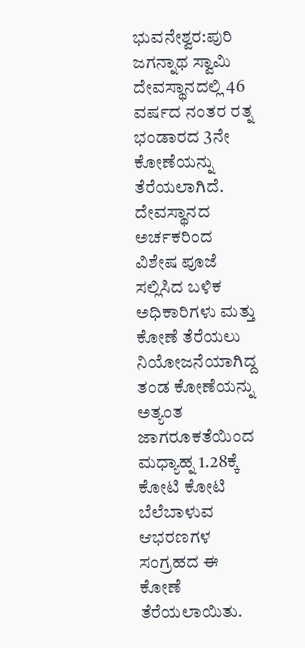ಭುವನೇಶ್ವರ:ಪುರಿ ಜಗನ್ನಾಥ ಸ್ವಾಮಿ ದೇವಸ್ಥಾನದಲ್ಲಿ 46 ವರ್ಷದ ನಂತರ ರತ್ನ ಭಂಡಾರದ 3ನೇ ಕೋಣೆಯನ್ನು ತೆರೆಯಲಾಗಿದೆ. ದೇವಸ್ಥಾನದ ಅರ್ಚಕರಿಂದ ವಿಶೇಷ ಪೂಜೆ ಸಲ್ಲಿಸಿದ ಬಳಿಕ ಅಧಿಕಾರಿಗಳು ಮತ್ತು ಕೋಣೆ ತೆರೆಯಲು ನಿಯೋಜನೆಯಾಗಿದ್ದ ತಂಡ ಕೋಣೆಯನ್ನು ಅತ್ಯಂತ ಜಾಗರೂಕತೆಯಿಂದ ಮಧ್ಯಾಹ್ನ 1.28ಕ್ಕೆ ಕೋಟಿ ಕೋಟಿ ಬೆಲೆಬಾಳುವ ಆಭರಣಗಳ ಸಂಗ್ರಹದ ಈ ಕೋಣೆ ತೆರೆಯಲಾಯಿತು.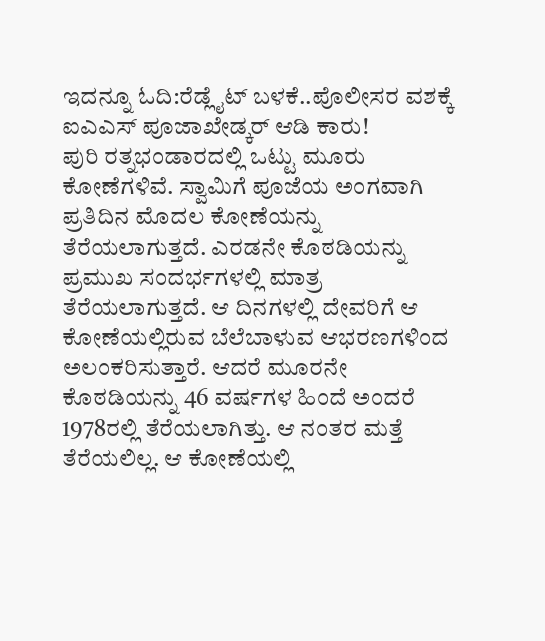ಇದನ್ನೂ ಓದಿ:ರೆಡ್ಲೈಟ್ ಬಳಕೆ..ಪೊಲೀಸರ ವಶಕ್ಕೆ ಐಎಎಸ್ ಪೂಜಾಖೇಡ್ಕರ್ ಆಡಿ ಕಾರು!
ಪುರಿ ರತ್ನಭಂಡಾರದಲ್ಲಿ ಒಟ್ಟು ಮೂರು ಕೋಣೆಗಳಿವೆ. ಸ್ವಾಮಿಗೆ ಪೂಜೆಯ ಅಂಗವಾಗಿ ಪ್ರತಿದಿನ ಮೊದಲ ಕೋಣೆಯನ್ನು ತೆರೆಯಲಾಗುತ್ತದೆ. ಎರಡನೇ ಕೊಠಡಿಯನ್ನು ಪ್ರಮುಖ ಸಂದರ್ಭಗಳಲ್ಲಿ ಮಾತ್ರ ತೆರೆಯಲಾಗುತ್ತದೆ. ಆ ದಿನಗಳಲ್ಲಿ ದೇವರಿಗೆ ಆ ಕೋಣೆಯಲ್ಲಿರುವ ಬೆಲೆಬಾಳುವ ಆಭರಣಗಳಿಂದ ಅಲಂಕರಿಸುತ್ತಾರೆ. ಆದರೆ ಮೂರನೇ ಕೊಠಡಿಯನ್ನು 46 ವರ್ಷಗಳ ಹಿಂದೆ ಅಂದರೆ 1978ರಲ್ಲಿ ತೆರೆಯಲಾಗಿತ್ತು. ಆ ನಂತರ ಮತ್ತೆ ತೆರೆಯಲಿಲ್ಲ. ಆ ಕೋಣೆಯಲ್ಲಿ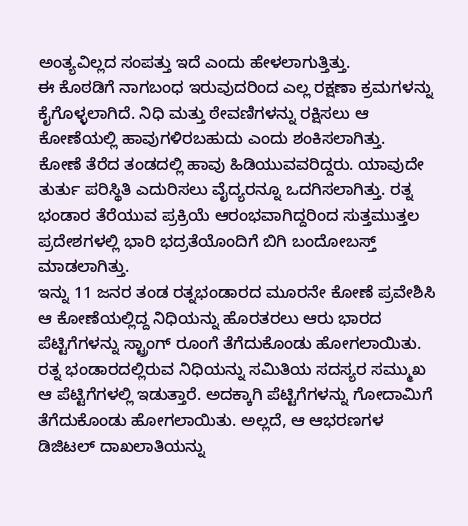ಅಂತ್ಯವಿಲ್ಲದ ಸಂಪತ್ತು ಇದೆ ಎಂದು ಹೇಳಲಾಗುತ್ತಿತ್ತು.
ಈ ಕೊಠಡಿಗೆ ನಾಗಬಂಧ ಇರುವುದರಿಂದ ಎಲ್ಲ ರಕ್ಷಣಾ ಕ್ರಮಗಳನ್ನು ಕೈಗೊಳ್ಳಲಾಗಿದೆ. ನಿಧಿ ಮತ್ತು ಠೇವಣಿಗಳನ್ನು ರಕ್ಷಿಸಲು ಆ ಕೋಣೆಯಲ್ಲಿ ಹಾವುಗಳಿರಬಹುದು ಎಂದು ಶಂಕಿಸಲಾಗಿತ್ತು.
ಕೋಣೆ ತೆರೆದ ತಂಡದಲ್ಲಿ ಹಾವು ಹಿಡಿಯುವವರಿದ್ದರು. ಯಾವುದೇ ತುರ್ತು ಪರಿಸ್ಥಿತಿ ಎದುರಿಸಲು ವೈದ್ಯರನ್ನೂ ಒದಗಿಸಲಾಗಿತ್ತು. ರತ್ನ ಭಂಡಾರ ತೆರೆಯುವ ಪ್ರಕ್ರಿಯೆ ಆರಂಭವಾಗಿದ್ದರಿಂದ ಸುತ್ತಮುತ್ತಲ ಪ್ರದೇಶಗಳಲ್ಲಿ ಭಾರಿ ಭದ್ರತೆಯೊಂದಿಗೆ ಬಿಗಿ ಬಂದೋಬಸ್ತ್ ಮಾಡಲಾಗಿತ್ತು.
ಇನ್ನು 11 ಜನರ ತಂಡ ರತ್ನಭಂಡಾರದ ಮೂರನೇ ಕೋಣೆ ಪ್ರವೇಶಿಸಿ ಆ ಕೋಣೆಯಲ್ಲಿದ್ದ ನಿಧಿಯನ್ನು ಹೊರತರಲು ಆರು ಭಾರದ ಪೆಟ್ಟಿಗೆಗಳನ್ನು ಸ್ಟ್ರಾಂಗ್ ರೂಂಗೆ ತೆಗೆದುಕೊಂಡು ಹೋಗಲಾಯಿತು.
ರತ್ನ ಭಂಡಾರದಲ್ಲಿರುವ ನಿಧಿಯನ್ನು ಸಮಿತಿಯ ಸದಸ್ಯರ ಸಮ್ಮುಖ ಆ ಪೆಟ್ಟಿಗೆಗಳಲ್ಲಿ ಇಡುತ್ತಾರೆ. ಅದಕ್ಕಾಗಿ ಪೆಟ್ಟಿಗೆಗಳನ್ನು ಗೋದಾಮಿಗೆ ತೆಗೆದುಕೊಂಡು ಹೋಗಲಾಯಿತು. ಅಲ್ಲದೆ, ಆ ಆಭರಣಗಳ ಡಿಜಿಟಲ್ ದಾಖಲಾತಿಯನ್ನು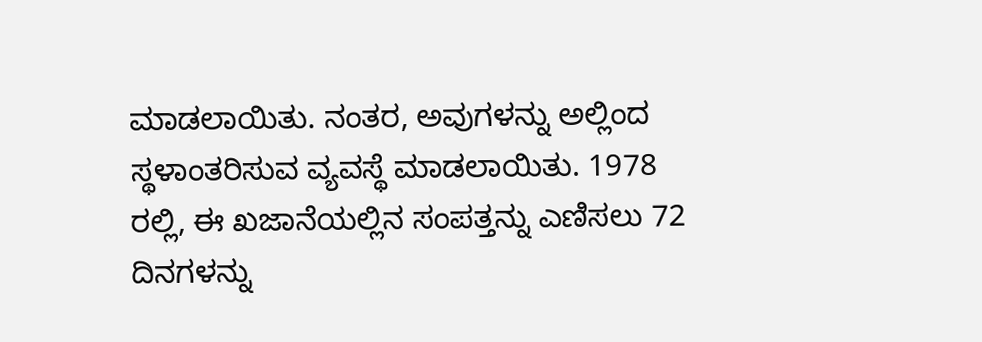ಮಾಡಲಾಯಿತು. ನಂತರ, ಅವುಗಳನ್ನು ಅಲ್ಲಿಂದ ಸ್ಥಳಾಂತರಿಸುವ ವ್ಯವಸ್ಥೆ ಮಾಡಲಾಯಿತು. 1978 ರಲ್ಲಿ, ಈ ಖಜಾನೆಯಲ್ಲಿನ ಸಂಪತ್ತನ್ನು ಎಣಿಸಲು 72 ದಿನಗಳನ್ನು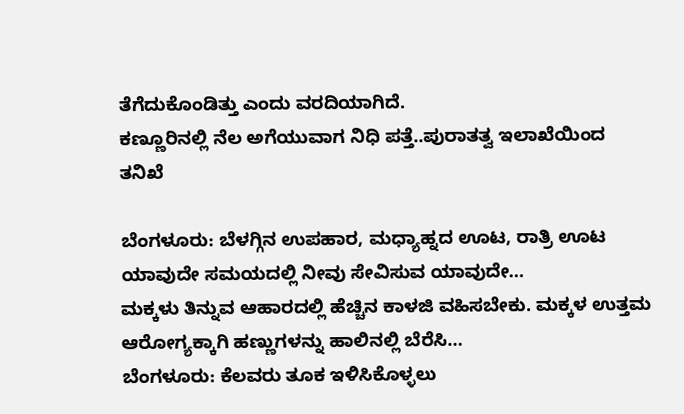ತೆಗೆದುಕೊಂಡಿತ್ತು ಎಂದು ವರದಿಯಾಗಿದೆ.
ಕಣ್ಣೂರಿನಲ್ಲಿ ನೆಲ ಅಗೆಯುವಾಗ ನಿಧಿ ಪತ್ತೆ..ಪುರಾತತ್ವ ಇಲಾಖೆಯಿಂದ ತನಿಖೆ

ಬೆಂಗಳೂರು: ಬೆಳಗ್ಗಿನ ಉಪಹಾರ, ಮಧ್ಯಾಹ್ನದ ಊಟ, ರಾತ್ರಿ ಊಟ ಯಾವುದೇ ಸಮಯದಲ್ಲಿ ನೀವು ಸೇವಿಸುವ ಯಾವುದೇ…
ಮಕ್ಕಳು ತಿನ್ನುವ ಆಹಾರದಲ್ಲಿ ಹೆಚ್ಚಿನ ಕಾಳಜಿ ವಹಿಸಬೇಕು. ಮಕ್ಕಳ ಉತ್ತಮ ಆರೋಗ್ಯಕ್ಕಾಗಿ ಹಣ್ಣುಗಳನ್ನು ಹಾಲಿನಲ್ಲಿ ಬೆರೆಸಿ…
ಬೆಂಗಳೂರು: ಕೆಲವರು ತೂಕ ಇಳಿಸಿಕೊಳ್ಳಲು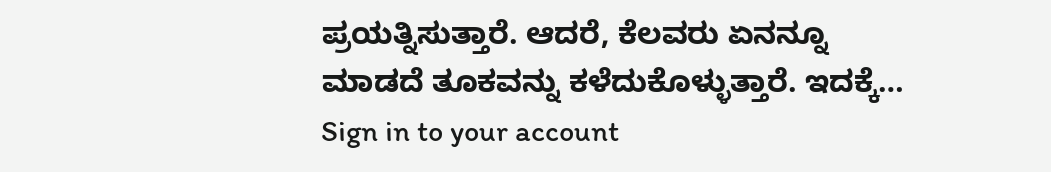ಪ್ರಯತ್ನಿಸುತ್ತಾರೆ. ಆದರೆ, ಕೆಲವರು ಏನನ್ನೂ ಮಾಡದೆ ತೂಕವನ್ನು ಕಳೆದುಕೊಳ್ಳುತ್ತಾರೆ. ಇದಕ್ಕೆ…
Sign in to your account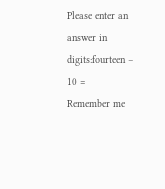Please enter an answer in digits:fourteen − 10 =
Remember me